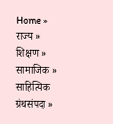Home » राज्य » शिक्षण » सामाजिक » साहित्यिक ग्रंथसंपदा »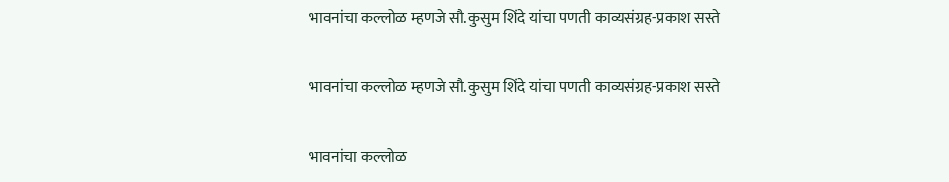भावनांचा कल्लोळ म्हणजे सौ.कुसुम शिंदे यांचा पणती काव्यसंग्रह-प्रकाश सस्ते

भावनांचा कल्लोळ म्हणजे सौ.कुसुम शिंदे यांचा पणती काव्यसंग्रह-प्रकाश सस्ते

भावनांचा कल्लोळ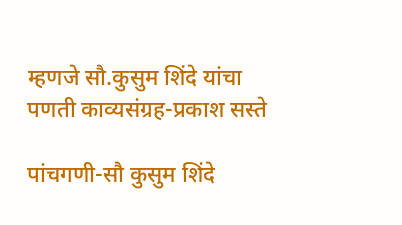म्हणजे सौ.कुसुम शिंदे यांचा पणती काव्यसंग्रह-प्रकाश सस्ते

पांचगणी-सौ कुसुम शिंदे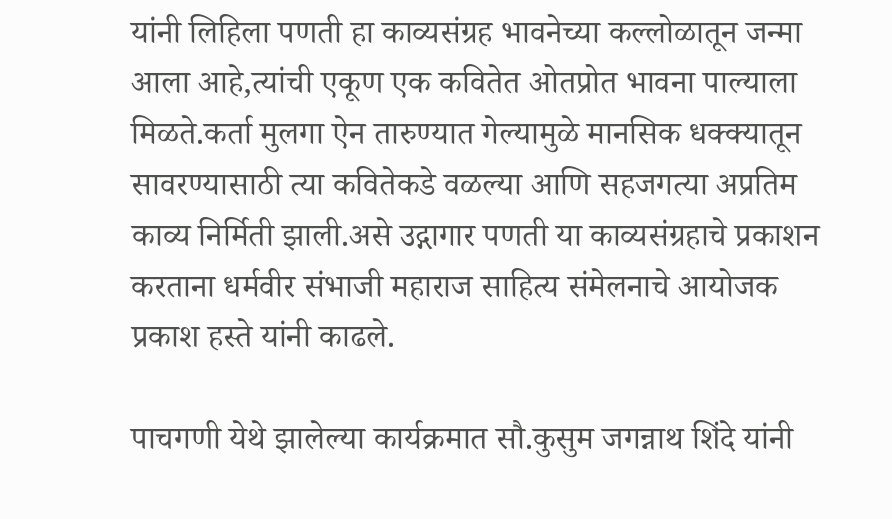यांनी लिहिला पणती हा काव्यसंग्रह भावनेच्या कल्लोळातून जन्मा आला आहे,त्यांची एकूण एक कवितेत ओतप्रोत भावना पाल्याला मिळते.कर्ता मुलगा ऐन तारुण्यात गेल्यामुळे मानसिक धक्क्यातून सावरण्यासाठी त्या कवितेकडे वळल्या आणि सहजगत्या अप्रतिम काव्य निर्मिती झाली.असे उद्गागार पणती या काव्यसंग्रहाचे प्रकाशन करताना धर्मवीर संभाजी महाराज साहित्य संमेलनाचे आयोजक प्रकाश हस्ते यांनी काढले.

पाचगणी येथे झालेल्या कार्यक्रमात सौ.कुसुम जगन्नाथ शिंदे यांनी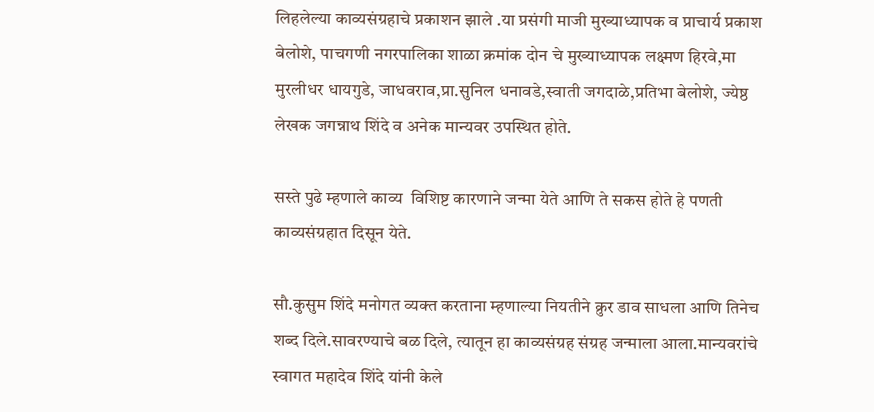लिहलेल्या काव्यसंग्रहाचे प्रकाशन झाले .या प्रसंगी माजी मुख्याध्यापक व प्राचार्य प्रकाश बेलोशे, पाचगणी नगरपालिका शाळा क्रमांक दोन चे मुख्याध्यापक लक्ष्मण हिरवे,मा मुरलीधर धायगुडे, जाधवराव,प्रा‌.सुनिल धनावडे,स्वाती जगदाळे,प्रतिभा बेलोशे, ज्येष्ठ लेखक जगन्नाथ शिंदे व अनेक मान्यवर उपस्थित होते.

सस्ते पुढे म्हणाले काव्य  विशिष्ट कारणाने जन्मा येते आणि ते सकस होते हे पणती  काव्यसंग्रहात दिसून येते.

सौ.कुसुम शिंदे मनोगत व्यक्त करताना म्हणाल्या नियतीने क्रुर डाव साधला आणि तिनेच शब्द दिले.सावरण्याचे बळ दिले, त्यातून हा काव्यसंग्रह संग्रह जन्माला आला.मान्यवरांचे स्वागत महादेव शिंदे यांनी केले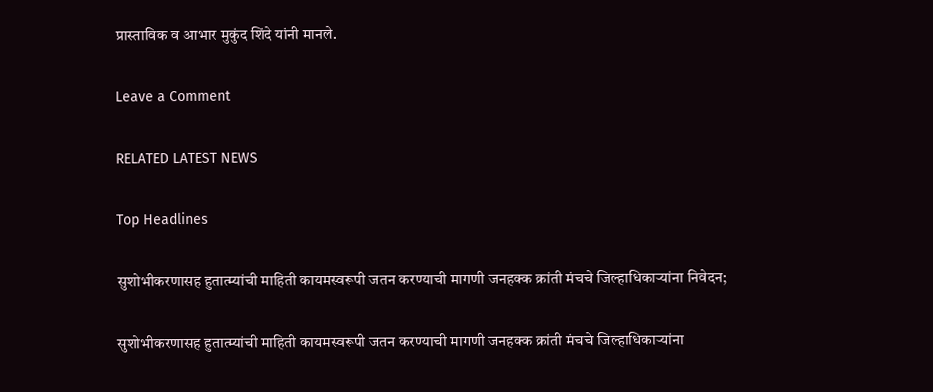प्रास्ताविक व आभार मुकुंद शिंदे यांनी मानले.

Leave a Comment

RELATED LATEST NEWS

Top Headlines

सुशोभीकरणासह हुतात्म्यांची माहिती कायमस्वरूपी जतन करण्याची मागणी जनहक्क क्रांती मंचचे जिल्हाधिकाऱ्यांना निवेदन;

सुशोभीकरणासह हुतात्म्यांची माहिती कायमस्वरूपी जतन करण्याची मागणी जनहक्क क्रांती मंचचे जिल्हाधिकाऱ्यांना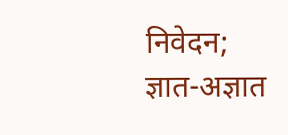निवेदन; ज्ञात-अज्ञात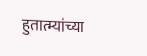हुतात्म्यांच्या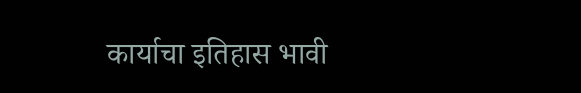कार्याचा इतिहास भावी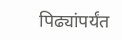पिढ्यांपर्यंत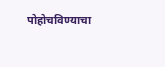पोहोचविण्याचा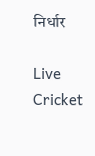निर्धार

Live Cricket